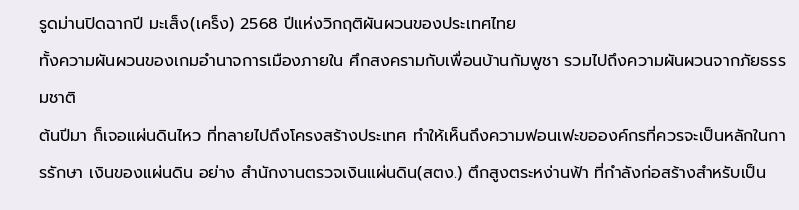รูดม่านปิดฉากปี มะเส็ง(เคร็ง) 2568 ปีแห่งวิกฤติผันผวนของประเทศไทย
ทั้งความผันผวนของเกมอำนาจการเมืองภายใน ศึกสงครามกับเพื่อนบ้านกัมพูชา รวมไปถึงความผันผวนจากภัยธรรมชาติ
ต้นปีมา ก็เจอแผ่นดินไหว ที่ทลายไปถึงโครงสร้างประเทศ ทำให้เห็นถึงความฟอนเฟะขอองค์กรที่ควรจะเป็นหลักในการรักษา เงินของแผ่นดิน อย่าง สำนักงานตรวจเงินแผ่นดิน(สตง.) ตึกสูงตระหง่านฟ้า ที่กำลังก่อสร้างสำหรับเป็น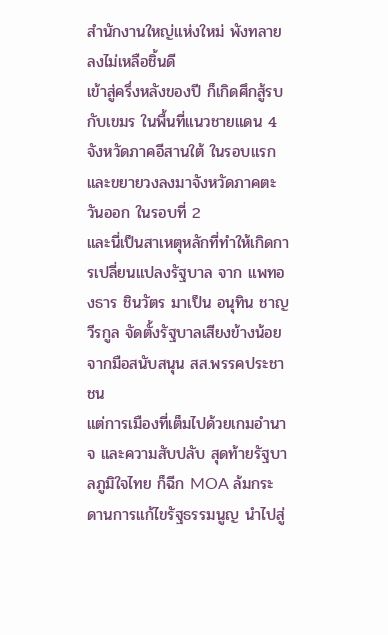สำนักงานใหญ่แห่งใหม่ พังทลายลงไม่เหลือชิ้นดี
เข้าสู่ครึ่งหลังของปี ก็เกิดศึกสู้รบกับเขมร ในพื้นที่แนวชายแดน 4 จังหวัดภาคอีสานใต้ ในรอบแรก และขยายวงลงมาจังหวัดภาคตะวันออก ในรอบที่ 2
และนี่เป็นสาเหตุหลักที่ทำให้เกิดการเปลี่ยนแปลงรัฐบาล จาก แพทองธาร ชินวัตร มาเป็น อนุทิน ชาญวีรกูล จัดตั้งรัฐบาลเสียงข้างน้อย จากมือสนับสนุน สส.พรรคประชาชน
แต่การเมืองที่เต็มไปด้วยเกมอำนาจ และความสับปลับ สุดท้ายรัฐบาลภูมิใจไทย ก็ฉีก MOA ล้มกระดานการแก้ไขรัฐธรรมนูญ นำไปสู่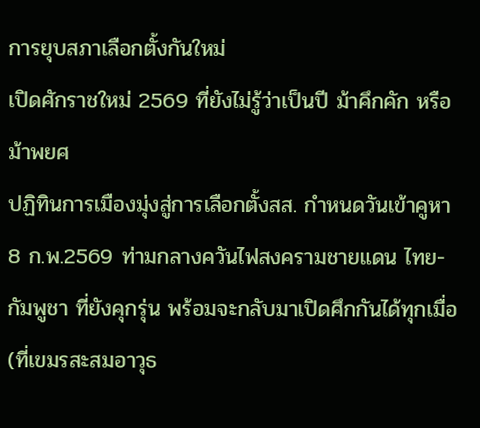การยุบสภาเลือกตั้งกันใหม่
เปิดศักราชใหม่ 2569 ที่ยังไม่รู้ว่าเป็นปี ม้าคึกคัก หรือ ม้าพยศ
ปฏิทินการเมืองมุ่งสู่การเลือกตั้งสส. กำหนดวันเข้าคูหา 8 ก.พ.2569 ท่ามกลางควันไฟสงครามชายแดน ไทย-กัมพูชา ที่ยังคุกรุ่น พร้อมจะกลับมาเปิดศึกกันได้ทุกเมื่อ (ที่เขมรสะสมอาวุธ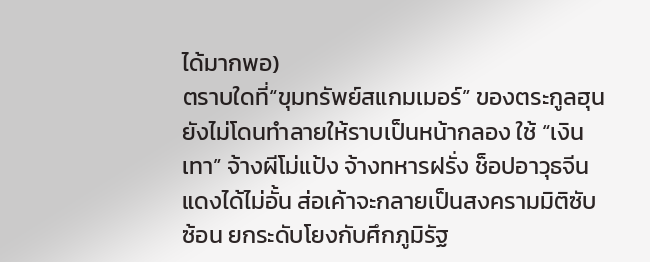ได้มากพอ)
ตราบใดที่“ขุมทรัพย์สแกมเมอร์” ของตระกูลฮุน ยังไม่โดนทำลายให้ราบเป็นหน้ากลอง ใช้ “เงินเทา” จ้างผีโม่แป้ง จ้างทหารฝรั่ง ช็อปอาวุธจีนแดงได้ไม่อั้น ส่อเค้าจะกลายเป็นสงครามมิติซับซ้อน ยกระดับโยงกับศึกภูมิรัฐ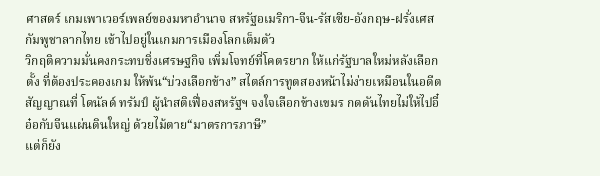ศาสตร์ เกมเพาเวอร์เพลย์ของมหาอำนาจ สหรัฐอเมริกา-จีน-รัสเซีย-อังกฤษ-ฝรั่งเศส
กัมพูชาลากไทย เข้าไปอยู่ในเกมการเมืองโลกเต็มตัว
วิกฤติความมั่นคงกระทบชิ่งเศรษฐกิจ เพิ่มโจทย์ที่โคตรยาก ให้แก่รัฐบาลใหม่หลังเลือกตั้ง ที่ต้องประคองเกม ให้พ้น“บ่วงเลือกข้าง” สไตล์การทูตสองหน้าไม่ง่ายเหมือนในอดีต
สัญญาณที่ โดนัลด์ ทรัมป์ ผู้นำสติเฟื่องสหรัฐฯ จงใจเลือกข้างเขมร กดดันไทยไม่ให้ไปอี๋อ๋อกับจีนแผ่นดินใหญ่ ด้วยไม้ตาย“มาตรการภาษี”
แต่ก็ยัง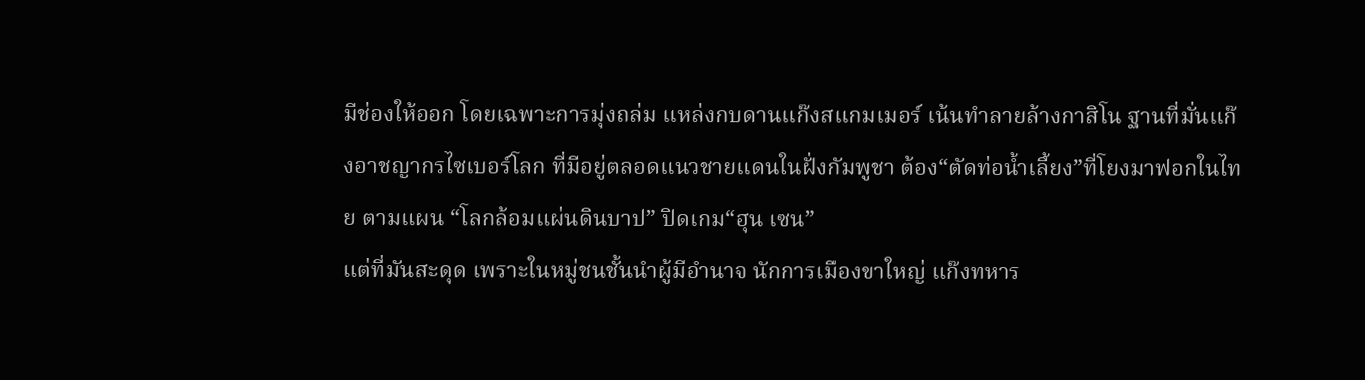มีช่องให้ออก โดยเฉพาะการมุ่งถล่ม แหล่งกบดานแก๊งสแกมเมอร์ เน้นทำลายล้างกาสิโน ฐานที่มั่นแก๊งอาชญากรไซเบอร์โลก ที่มีอยู่ตลอดแนวชายแดนในฝั่งกัมพูชา ต้อง“ตัดท่อน้ำเลี้ยง”ที่โยงมาฟอกในไทย ตามแผน “โลกล้อมแผ่นดินบาป” ปิดเกม“ฮุน เซน”
แต่ที่มันสะดุด เพราะในหมู่ชนชั้นนำผู้มีอำนาจ นักการเมืองขาใหญ่ แก๊งทหาร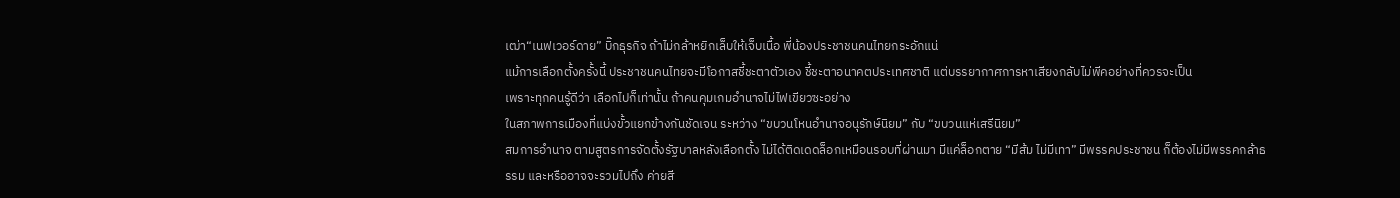เฒ่า“เนฟเวอร์ดาย” บิ๊กธุรกิจ ถ้าไม่กล้าหยิกเล็บให้เจ็บเนื้อ พี่น้องประชาชนคนไทยกระอักแน่
แม้การเลือกตั้งครั้งนี้ ประชาชนคนไทยจะมีโอกาสชี้ชะตาตัวเอง ชี้ชะตาอนาคตประเทศชาติ แต่บรรยากาศการหาเสียงกลับไม่พีคอย่างที่ควรจะเป็น
เพราะทุกคนรู้ดีว่า เลือกไปก็เท่านั้น ถ้าคนคุมเกมอำนาจไม่ไฟเขียวซะอย่าง
ในสภาพการเมืองที่แบ่งขั้วแยกข้างกันชัดเจน ระหว่าง “ขบวนโหนอำนาจอนุรักษ์นิยม” กับ “ขบวนแห่เสรีนิยม”
สมการอำนาจ ตามสูตรการจัดตั้งรัฐบาลหลังเลือกตั้ง ไม่ได้ติดเดดล็อกเหมือนรอบที่ผ่านมา มีแค่ล็อกตาย “มีส้ม ไม่มีเทา” มีพรรคประชาชน ก็ต้องไม่มีพรรคกล้าธรรม และหรืออาจจะรวมไปถึง ค่ายสี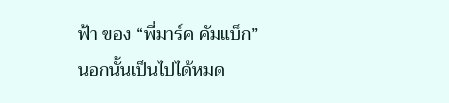ฟ้า ของ “พี่มาร์ค คัมแบ็ก”
นอกนั้นเป็นไปได้หมด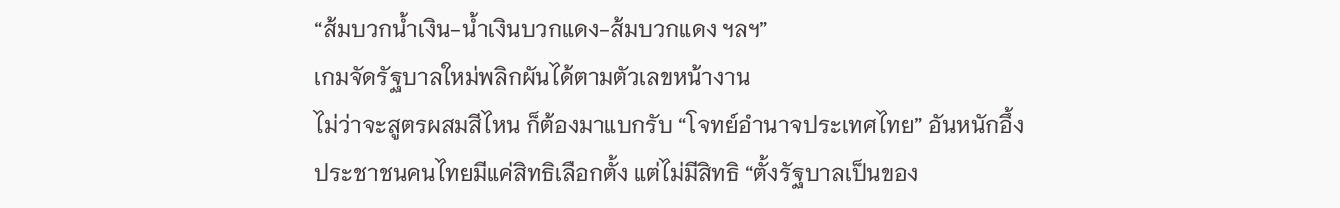“ส้มบวกน้ำเงิน-น้ำเงินบวกแดง-ส้มบวกแดง ฯลฯ”
เกมจัดรัฐบาลใหม่พลิกผันได้ตามตัวเลขหน้างาน
ไม่ว่าจะสูตรผสมสีไหน ก็ต้องมาแบกรับ “โจทย์อำนาจประเทศไทย” อันหนักอึ้ง
ประชาชนคนไทยมีแค่สิทธิเลือกตั้ง แต่ไม่มีสิทธิ “ตั้งรัฐบาลเป็นของ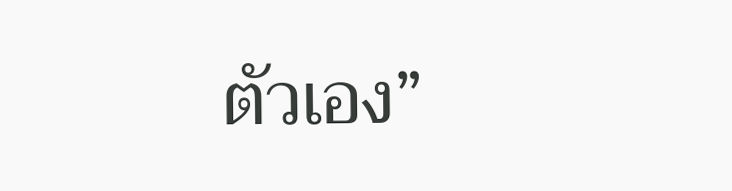ตัวเอง”